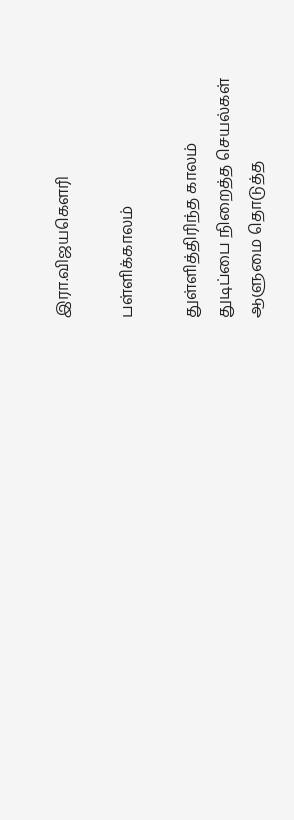இரா.விஜயகௌரி

பள்ளிக்காலம்

துள்ளித்திரிந்த காலம்
துடிப்பை நிறைத்த செயல்கள்
ஆளுமை தொடுத்த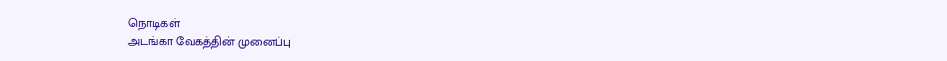நொடிகள்
அடங்கா வேகத்தின் முனைப்பு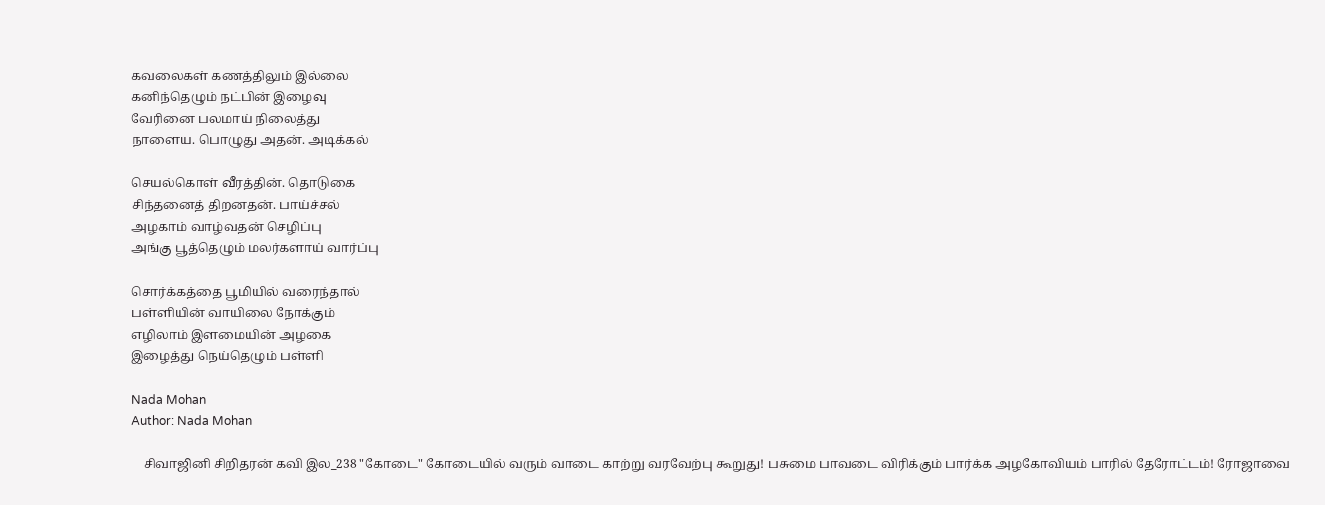கவலைகள் கணத்திலும் இல்லை
கனிந்தெழும் நட்பின் இழைவு
வேரினை பலமாய் நிலைத்து
நாளைய. பொழுது அதன். அடிக்கல்

செயல்கொள் வீரத்தின். தொடுகை
சிந்தனைத் திறனதன். பாய்ச்சல்
அழகாம் வாழ்வதன் செழிப்பு
அங்கு பூத்தெழும் மலர்களாய் வார்ப்பு

சொர்க்கத்தை பூமியில் வரைந்தால்
பள்ளியின் வாயிலை நோக்கும்
எழிலாம் இளமையின் அழகை
இழைத்து நெய்தெழும் பள்ளி

Nada Mohan
Author: Nada Mohan

    சிவாஜினி சிறிதரன் கவி இல_238 "கோடை" கோடையில் வரும் வாடை காற்று வரவேற்பு கூறுது! பசுமை பாவடை விரிக்கும் பார்க்க அழகோவியம் பாரில் தேரோட்டம்! ரோஜாவை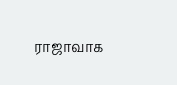ராஜாவாக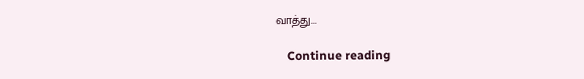வாத்து...

    Continue reading